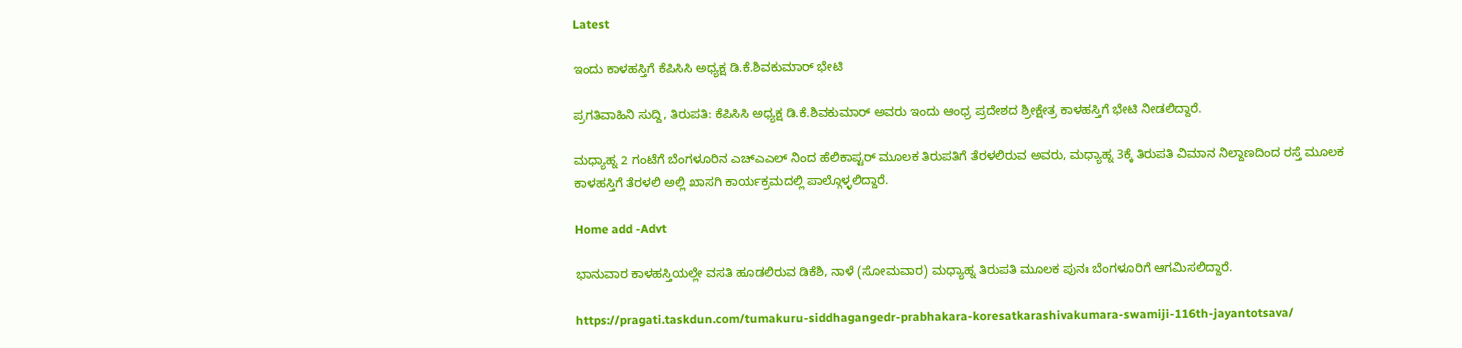Latest

ಇಂದು ಕಾಳಹಸ್ತಿಗೆ ಕೆಪಿಸಿಸಿ ಅಧ್ಯಕ್ಷ ಡಿ.ಕೆ.ಶಿವಕುಮಾರ್ ಭೇಟಿ

ಪ್ರಗತಿವಾಹಿನಿ ಸುದ್ದಿ, ತಿರುಪತಿ: ಕೆಪಿಸಿಸಿ ಅಧ್ಯಕ್ಷ ಡಿ.ಕೆ.ಶಿವಕುಮಾರ್ ಅವರು ಇಂದು ಆಂಧ್ರ ಪ್ರದೇಶದ ಶ್ರೀಕ್ಷೇತ್ರ ಕಾಳಹಸ್ತಿಗೆ ಭೇಟಿ ನೀಡಲಿದ್ದಾರೆ.

ಮಧ್ಯಾಹ್ನ 2 ಗಂಟೆಗೆ ಬೆಂಗಳೂರಿನ ಎಚ್ಎಎಲ್ ನಿಂದ ಹೆಲಿಕಾಪ್ಟರ್ ಮೂಲಕ ತಿರುಪತಿಗೆ ತೆರಳಲಿರುವ ಅವರು, ಮಧ್ಯಾಹ್ನ 3ಕ್ಕೆ ತಿರುಪತಿ ವಿಮಾನ ನಿಲ್ದಾಣದಿಂದ ರಸ್ತೆ ಮೂಲಕ ಕಾಳಹಸ್ತಿಗೆ ತೆರಳಲಿ ಅಲ್ಲಿ ಖಾಸಗಿ ಕಾರ್ಯಕ್ರಮದಲ್ಲಿ ಪಾಲ್ಗೊಳ್ಳಲಿದ್ದಾರೆ.

Home add -Advt

ಭಾನುವಾರ ಕಾಳಹಸ್ತಿಯಲ್ಲೇ ವಸತಿ ಹೂಡಲಿರುವ ಡಿಕೆಶಿ, ನಾಳೆ (ಸೋಮವಾರ) ಮಧ್ಯಾಹ್ನ ತಿರುಪತಿ ಮೂಲಕ ಪುನಃ ಬೆಂಗಳೂರಿಗೆ ಆಗಮಿಸಲಿದ್ದಾರೆ.

https://pragati.taskdun.com/tumakuru-siddhagangedr-prabhakara-koresatkarashivakumara-swamiji-116th-jayantotsava/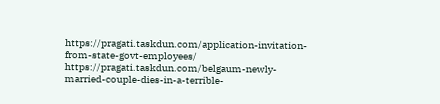https://pragati.taskdun.com/application-invitation-from-state-govt-employees/
https://pragati.taskdun.com/belgaum-newly-married-couple-dies-in-a-terrible-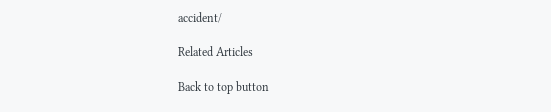accident/

Related Articles

Back to top button